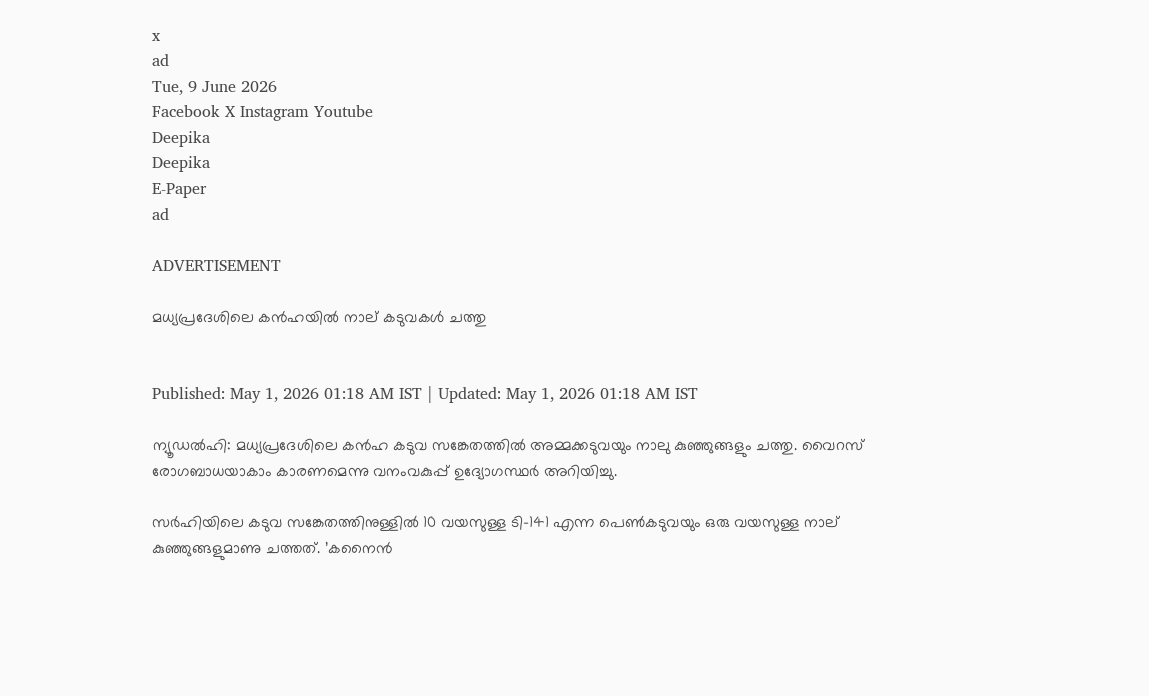x
ad
Tue, 9 June 2026
Facebook X Instagram Youtube
Deepika
Deepika
E-Paper
ad

ADVERTISEMENT

മധ്യപ്രദേശിലെ കൻഹയിൽ നാല് കടുവകൾ ചത്തു


Published: May 1, 2026 01:18 AM IST | Updated: May 1, 2026 01:18 AM IST

ന്യൂഡൽഹി: മധ്യപ്രദേശിലെ കൻഹ കടുവ സങ്കേതത്തിൽ അമ്മക്കടുവയും നാലു കുഞ്ഞുങ്ങളും ചത്തു. വൈറസ് രോഗബാധയാകാം കാരണമെന്നു വനംവകുപ്പ് ഉദ്യോഗസ്ഥർ അറിയിച്ചു.

സർഹിയിലെ കടുവ സങ്കേതത്തിനുള്ളിൽ 10 വയസുള്ള ടി-141 എന്ന പെണ്‍കടുവയും ഒരു വയസുള്ള നാല് കുഞ്ഞുങ്ങളുമാണു ചത്തത്. ’കനൈൻ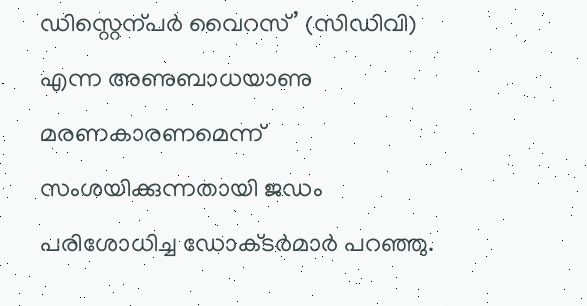ഡിസ്റ്റെന്പർ വൈറസ്’ (സിഡിവി) എന്ന അണുബാധയാണു മരണകാരണമെന്ന് സംശയിക്കുന്നതായി ജഡം പരിശോധിച്ച ഡോക്‌ടർമാർ പറഞ്ഞു.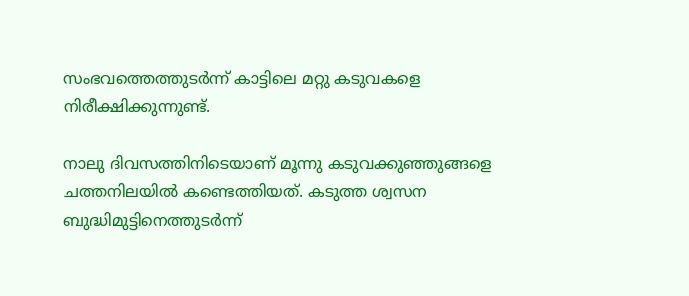സംഭവത്തെത്തുടർന്ന് കാട്ടിലെ മറ്റു കടുവകളെ നിരീക്ഷിക്കുന്നുണ്ട്.

നാലു ദിവസത്തിനിടെയാണ് മൂന്നു കടുവക്കുഞ്ഞുങ്ങളെ ചത്തനിലയിൽ കണ്ടെത്തിയത്. കടുത്ത ശ്വസന ബുദ്ധിമുട്ടിനെത്തുടർന്ന്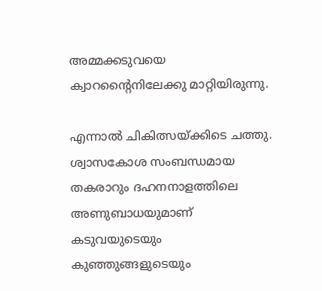അമ്മക്കടുവയെ ക്വാറന്‍റൈനിലേക്കു മാറ്റിയിരുന്നു.

എന്നാൽ ചികിത്സയ്ക്കിടെ ചത്തു. ശ്വാസകോശ സംബന്ധമായ തകരാറും ദഹനനാളത്തിലെ അണുബാധയുമാണ് കടുവയുടെയും കുഞ്ഞുങ്ങളുടെയും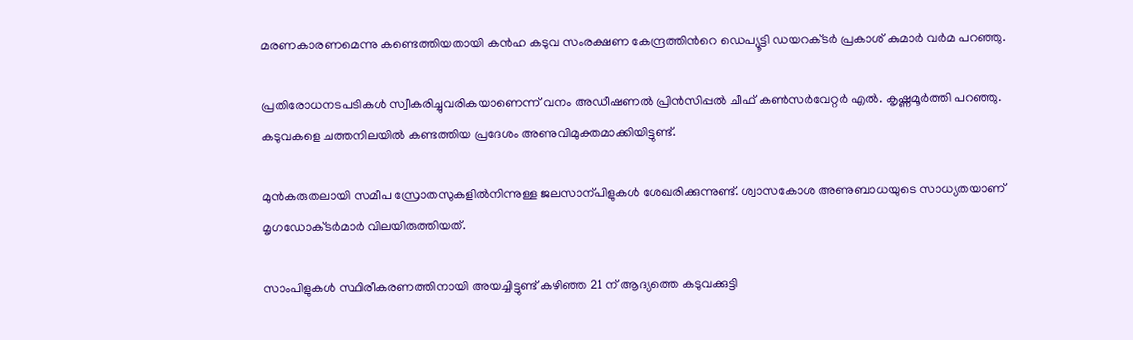മരണകാരണമെന്നു കണ്ടെത്തിയതായി കൻഹ കടുവ സംരക്ഷണ കേന്ദ്രത്തിന്‍റെ ഡെപ്യൂട്ടി ഡയറക്‌ടർ പ്രകാശ് കുമാർ വർമ പറഞ്ഞു.

പ്രതിരോധനടപടികൾ സ്വീകരിച്ചുവരികയാണെന്ന് വനം അഡീഷണൽ പ്രിൻസിപ്പൽ ചീഫ് കണ്‍സർവേറ്റർ എൽ. കൃഷ്ണമൂർത്തി പറഞ്ഞു. കടുവകളെ ചത്തനിലയിൽ കണ്ടത്തിയ പ്രദേശം അണുവിമുക്തമാക്കിയിട്ടുണ്ട്.

മുൻകരുതലായി സമീപ സ്രോതസുകളിൽനിന്നുള്ള ജലസാന്പിളുകൾ ശേഖരിക്കുന്നുണ്ട്. ശ്വാസകോശ അണുബാധയുടെ സാധ്യതയാണ് മൃഗഡോക്‌ടർമാർ വിലയിരുത്തിയത്.

സാംപിളുകൾ സ്ഥിരീകരണത്തിനായി അയച്ചിട്ടുണ്ട് കഴിഞ്ഞ 21 ന് ആദ്യത്തെ കടുവക്കുട്ടി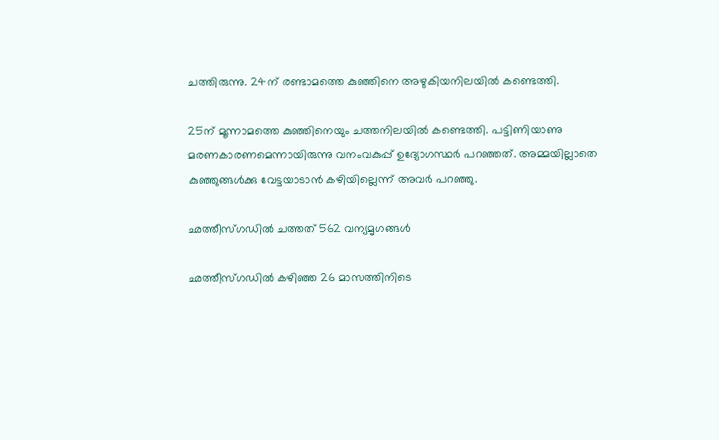ചത്തിരുന്നു. 24ന് രണ്ടാമത്തെ കുഞ്ഞിനെ അഴുകിയനിലയിൽ കണ്ടെത്തി.

25ന് മൂന്നാമത്തെ കുഞ്ഞിനെയും ചത്തനിലയിൽ കണ്ടെത്തി. പട്ടിണിയാണു മരണകാരണമെന്നായിരുന്നു വനംവകുപ്പ് ഉദ്യോഗസ്ഥർ പറഞ്ഞത്. അമ്മയില്ലാതെ കുഞ്ഞുങ്ങൾക്കു വേട്ടയാടാൻ കഴിയില്ലെന്ന് അവർ പറഞ്ഞു.

ഛത്തീസ്ഗഡിൽ ചത്തത് 562 വന്യമൃഗങ്ങൾ

ഛത്തീസ്ഗഡിൽ കഴിഞ്ഞ 26 മാസത്തിനിടെ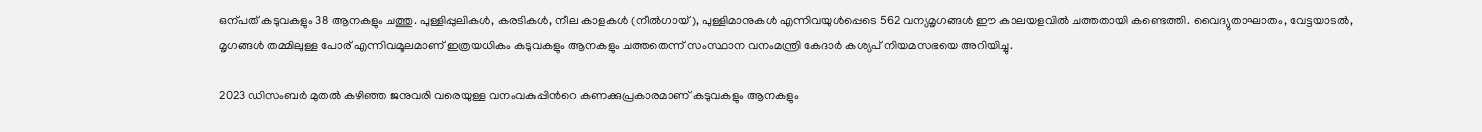ഒന്പത് കടുവകളും 38 ആനകളും ചത്തു. പുള്ളിപ്പുലികൾ, കരടികൾ, നീല കാളകൾ (നീൽഗായ്), പുള്ളിമാനുകൾ എന്നിവയുൾപ്പെടെ 562 വന്യമൃഗങ്ങൾ ഈ കാലയളവിൽ ചത്തതായി കണ്ടെത്തി. വൈദ്യുതാഘാതം, വേട്ടയാടൽ, മൃഗങ്ങൾ തമ്മിലുള്ള പോര് എന്നിവമൂലമാണ് ഇത്രയധികം കടുവകളും ആനകളും ചത്തതെന്ന് സംസ്ഥാന വനംമന്ത്രി കേദാർ കശ്യപ് നിയമസഭയെ അറിയിച്ചു.

2023 ഡിസംബർ മുതൽ കഴിഞ്ഞ ജനുവരി വരെയുള്ള വനംവകുപ്പിന്‍റെ കണക്കുപ്രകാരമാണ് കടുവകളും ആനകളും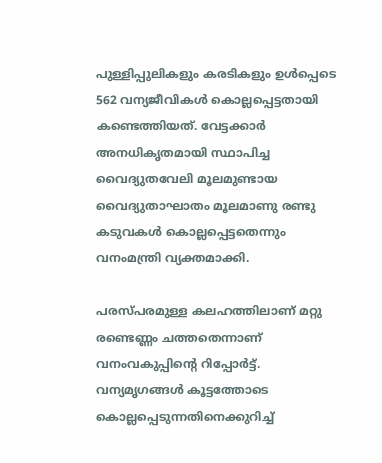പുള്ളിപ്പുലികളും കരടികളും ഉൾപ്പെടെ 562 വന്യജീവികൾ കൊല്ലപ്പെട്ടതായി കണ്ടെത്തിയത്. വേട്ടക്കാർ അനധികൃതമായി സ്ഥാപിച്ച വൈദ്യുതവേലി മൂലമുണ്ടായ വൈദ്യുതാഘാതം മൂലമാണു രണ്ടു കടുവകൾ കൊല്ലപ്പെട്ടതെന്നും വനംമന്ത്രി വ്യക്തമാക്കി.

പരസ്പരമുള്ള കലഹത്തിലാണ് മറ്റു രണ്ടെണ്ണം ചത്തതെന്നാണ് വനംവകുപ്പിന്‍റെ റിപ്പോർട്ട്. വന്യമൃഗങ്ങൾ കൂട്ടത്തോടെ കൊല്ലപ്പെടുന്നതിനെക്കുറിച്ച്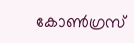കോണ്‍ഗ്രസ്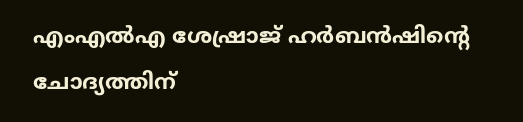എംഎൽഎ ശേഷ്രാജ് ഹർബൻഷിന്‍റെ ചോദ്യത്തിന്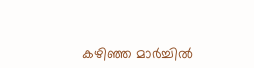കഴിഞ്ഞ മാർച്ചിൽ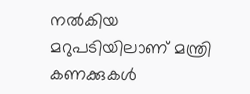നൽകിയ മറുപടിയിലാണ് മന്ത്രി കണക്കുകൾ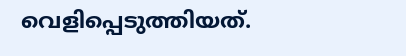വെളിപ്പെടുത്തിയത്.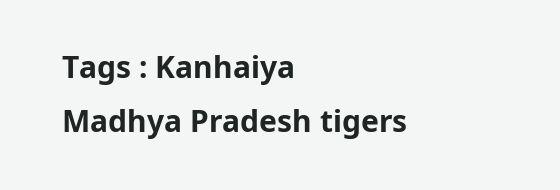Tags : Kanhaiya Madhya Pradesh tigers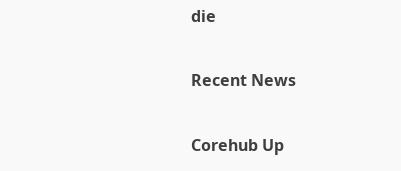die

Recent News

Corehub Up